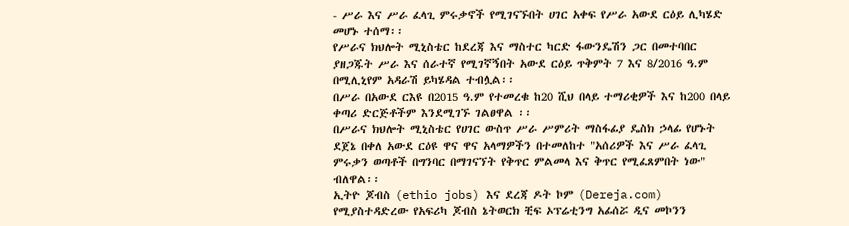- ሥራ እና ሥራ ፈላጊ ምሩቃኖች የሚገናኙበት ሀገር አቀፍ የሥራ አውደ ርዕይ ሊካሄድ መሆኑ ተሰማ፡፡
የሥራና ክህሎት ሚኒስቴር ከደረጃ እና ማስተር ካርድ ፋውንዴሽን ጋር በመተባበር ያዘጋጁት ሥራ እና ሰራተኛ የሚገኛኝበት አውደ ርዕይ ጥቅምት 7 እና 8/2016 ዓ.ም በሚሊኒየም አዳራሽ ይካሄዳል ተብሏል፡፡
በሥራ በአውደ ርእዩ በ2015 ዓ.ም የተመረቁ ከ20 ሺህ በላይ ተማሪቂዎች እና ከ200 በላይ ቀጣሪ ድርጅቶችም እንደሚገኙ ገልፀዋል ፡፡
በሥራና ክህሎት ሚኒስቴር የሀገር ውስጥ ሥራ ሥምሪት ማስፋፊያ ዴስክ ኃላፊ የሆኑት ደጀኔ በቀለ አውደ ርዕዩ ዋና ዋና አላማዎችን በተመለከተ "አሰሪዎች እና ሥራ ፈላጊ ምሩቃን ወጣቶች በግንባር በማገናኘት የቅጥር ምልመላ እና ቅጥር የሚፈጸምበት ነው" ብለዋል፡፡
ኢትዮ ጆብስ (ethio jobs) እና ደረጃ ዶት ኮም (Dereja.com) የሚያስተዳድረው የአፍሪካ ጆብስ ኔትወርክ ቺፍ ኦፕሬቲንግ አፊሰሯ ዲና መኮንን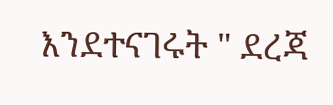እንደተናገሩት " ደረጃ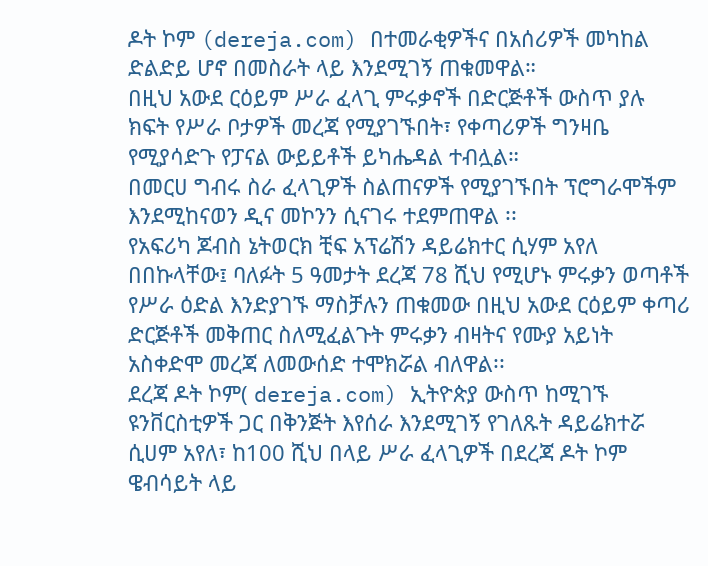ዶት ኮም (dereja.com) በተመራቂዎችና በአሰሪዎች መካከል ድልድይ ሆኖ በመስራት ላይ እንደሚገኝ ጠቁመዋል።
በዚህ አውደ ርዕይም ሥራ ፈላጊ ምሩቃኖች በድርጅቶች ውስጥ ያሉ ክፍት የሥራ ቦታዎች መረጃ የሚያገኙበት፣ የቀጣሪዎች ግንዛቤ የሚያሳድጉ የፓናል ውይይቶች ይካሔዳል ተብሏል።
በመርሀ ግብሩ ስራ ፈላጊዎች ስልጠናዎች የሚያገኙበት ፕሮግራሞችም እንደሚከናወን ዲና መኮንን ሲናገሩ ተደምጠዋል ፡፡
የአፍሪካ ጆብስ ኔትወርክ ቺፍ አፕሬሽን ዳይሬክተር ሲሃም አየለ በበኩላቸው፤ ባለፉት 5 ዓመታት ደረጃ 78 ሺህ የሚሆኑ ምሩቃን ወጣቶች የሥራ ዕድል እንድያገኙ ማስቻሉን ጠቁመው በዚህ አውደ ርዕይም ቀጣሪ ድርጅቶች መቅጠር ስለሚፈልጉት ምሩቃን ብዛትና የሙያ አይነት አስቀድሞ መረጃ ለመውሰድ ተሞክሯል ብለዋል፡፡
ደረጃ ዶት ኮም( dereja.com) ኢትዮጵያ ውስጥ ከሚገኙ ዩንቨርስቲዎች ጋር በቅንጅት እየሰራ እንደሚገኝ የገለጹት ዳይሬክተሯ ሲሀም አየለ፣ ከ100 ሺህ በላይ ሥራ ፈላጊዎች በደረጃ ዶት ኮም ዌብሳይት ላይ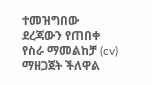ተመዝግበው ደረጃውን የጠበቀ የስራ ማመልከቻ (cv) ማዘጋጀት ችለዋል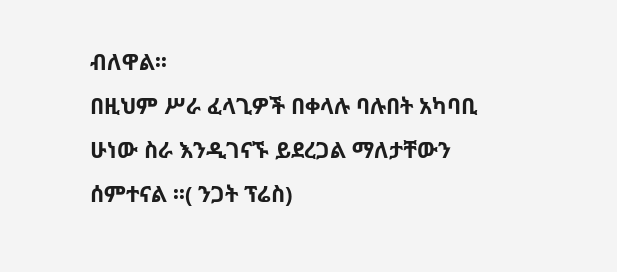ብለዋል፡፡
በዚህም ሥራ ፈላጊዎች በቀላሉ ባሉበት አካባቢ ሁነው ስራ እንዲገናኙ ይደረጋል ማለታቸውን ሰምተናል ፡፡( ንጋት ፕሬስ)